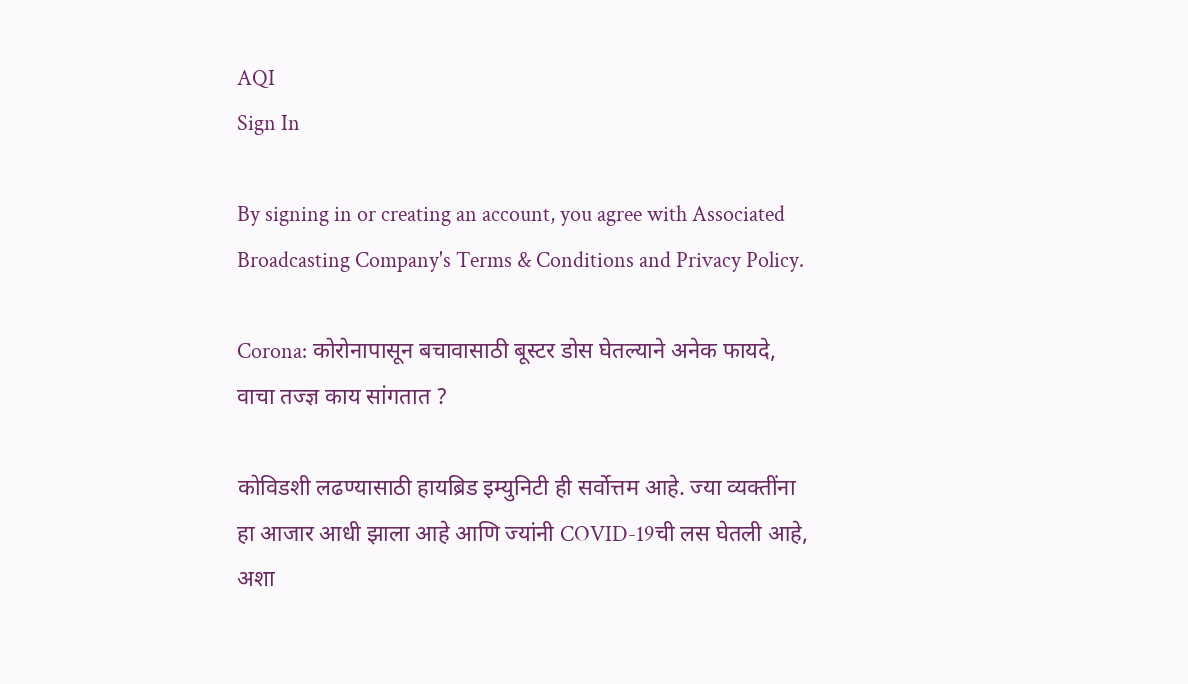AQI
Sign In

By signing in or creating an account, you agree with Associated Broadcasting Company's Terms & Conditions and Privacy Policy.

Corona: कोरोनापासून बचावासाठी बूस्टर डोस घेतल्याने अनेक फायदे, वाचा तज्ज्ञ काय सांगतात ?

कोविडशी लढण्यासाठी हायब्रिड इम्युनिटी ही सर्वोत्तम आहे. ज्या व्यक्तींना हा आजार आधी झाला आहे आणि ज्यांनी COVID-19ची लस घेतली आहे, अशा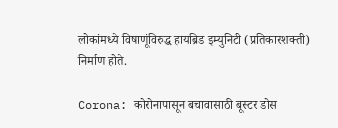लोकांमध्ये विषाणूंविरुद्ध हायब्रिड इम्युनिटी (प्रतिकारशक्ती) निर्माण होते.

Corona: कोरोनापासून बचावासाठी बूस्टर डोस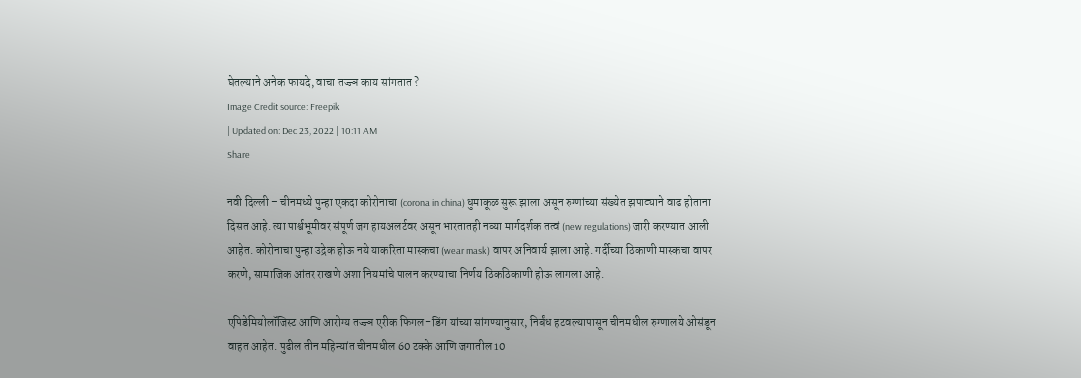घेतल्याने अनेक फायदे, वाचा तज्ज्ञ काय सांगतात ?
Image Credit source: Freepik
| Updated on: Dec 23, 2022 | 10:11 AM
Share

नवी दिल्ली – चीनमध्ये पुन्हा एकदा कोरोनाचा (corona in china) धुमाकूळ सुरू झाला असून रुग्णांच्या संख्येत झपाट्याने वाढ होताना दिसत आहे. त्या पार्श्वभूमीवर संपूर्ण जग हायअलर्टवर असून भारतातही नव्या मार्गदर्शक तत्वं (new regulations) जारी करण्यात आली आहेत. कोरोनाचा पुन्हा उद्रेक होऊ नये याकरिता मास्कचा (wear mask) वापर अनिवार्य झाला आहे. गर्दीच्या ठिकाणी मास्कचा वापर करणे, सामाजिक आंतर राखणे अशा नियमांचे पालन करण्याचा निर्णय ठिकठिकाणी होऊ लागला आहे.

एपिडेमियोलॉजिस्ट आणि आरोग्य तज्ज्ञ एरीक फिगल-डिंग यांच्या सांगण्यानुसार, निर्बंध हटवल्यापासून चीनमधील रुग्णालये ओसंडून वाहत आहेत. पुढील तीन महिन्यांत चीनमधील 60 टक्के आणि जगातील 10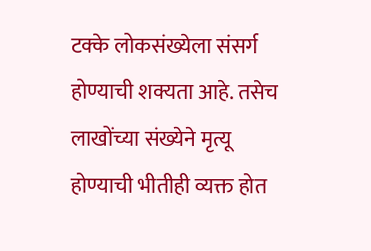टक्के लोकसंख्येला संसर्ग होण्याची शक्यता आहे. तसेच लाखोंच्या संख्येने मृत्यू होण्याची भीतीही व्यक्त होत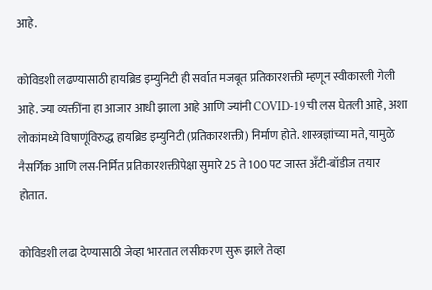आहे.

कोविडशी लढण्यासाठी हायब्रिड इम्युनिटी ही सर्वात मजबूत प्रतिकारशक्ती म्हणून स्वीकारली गेली आहे. ज्या व्यक्तींना हा आजार आधी झाला आहे आणि ज्यांनी COVID-19ची लस घेतली आहे, अशा लोकांमध्ये विषाणूंविरुद्ध हायब्रिड इम्युनिटी (प्रतिकारशक्ती) निर्माण होते. शास्त्रज्ञांच्या मते, यामुळे नैसर्गिक आणि लस-निर्मित प्रतिकारशक्तीपेक्षा सुमारे 25 ते 100 पट जास्त अँटी-बॉडीज तयार होतात.

कोविडशी लढा देण्यासाठी जेव्हा भारतात लसीकरण सुरू झाले तेव्हा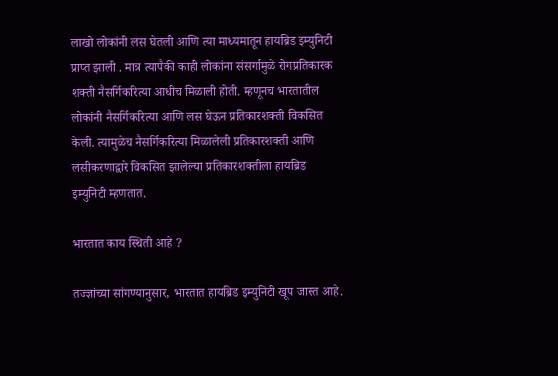लाखो लोकांनी लस घेतली आणि त्या माध्यमातून हायब्रिड इम्युनिटी प्राप्त झाली . मात्र त्यापैकी काही लोकांना संसर्गामुळे रोगप्रतिकारक शक्ती नैसर्गिकरित्या आधीच मिळाली होती. म्हणूनच भारतातील लोकांनी नैसर्गिकरित्या आणि लस घेऊन प्रतिकारशक्ती विकसित केली. त्यामुळेच नैसर्गिकरित्या मिळालेली प्रतिकारशक्ती आणि लसीकरणाद्वारे विकसित झालेल्या प्रतिकारशक्तीला हायब्रिड इम्युनिटी म्हणतात.

भारतात काय स्थिती आहे ?

तज्ज्ञांच्या सांगण्यानुसार, भारतात हायब्रिड इम्युनिटी खूप जास्त आहे.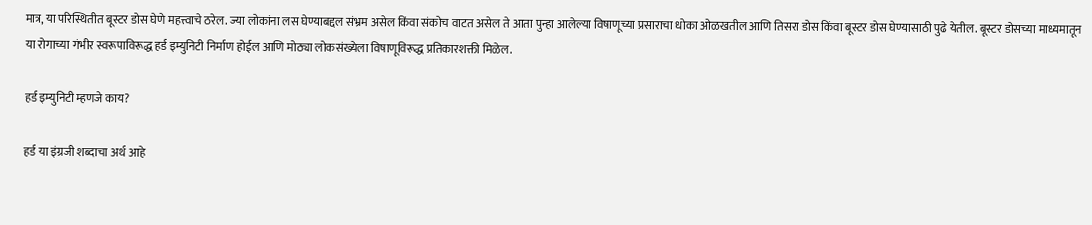मात्र, या परिस्थितीत बूस्टर डोस घेणे महत्त्वाचे ठरेल. ज्या लोकांना लस घेण्याबद्दल संभ्रम असेल किंवा संकोच वाटत असेल ते आता पुन्हा आलेल्या विषाणूच्या प्रसाराचा धोका ओळखतील आणि तिसरा डोस किंवा बूस्टर डोस घेण्यासाठी पुढे येतील. बूस्टर डोसच्या माध्यमातून या रोगाच्या गंभीर स्वरूपाविरूद्ध हर्ड इम्युनिटी निर्माण होईल आणि मोठ्या लोकसंख्येला विषाणूविरूद्ध प्रतिकारशक्ती मिळेल.

हर्ड इम्युनिटी म्हणजे काय?

हर्ड या इंग्रजी शब्दाचा अर्थ आहे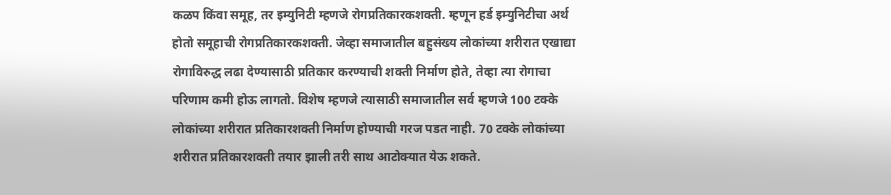कळप किंवा समूह, तर इम्युनिटी म्हणजे रोगप्रतिकारकशक्ती. म्हणून हर्ड इम्युनिटीचा अर्थ होतो समूहाची रोगप्रतिकारकशक्ती. जेव्हा समाजातील बहुसंख्य लोकांच्या शरीरात एखाद्या रोगाविरुद्ध लढा देण्यासाठी प्रतिकार करण्याची शक्ती निर्माण होते, तेव्हा त्या रोगाचा परिणाम कमी होऊ लागतो. विशेष म्हणजे त्यासाठी समाजातील सर्व म्हणजे 100 टक्के लोकांच्या शरीरात प्रतिकारशक्ती निर्माण होण्याची गरज पडत नाही. 70 टक्के लोकांच्या शरीरात प्रतिकारशक्ती तयार झाली तरी साथ आटोक्यात येऊ शकते.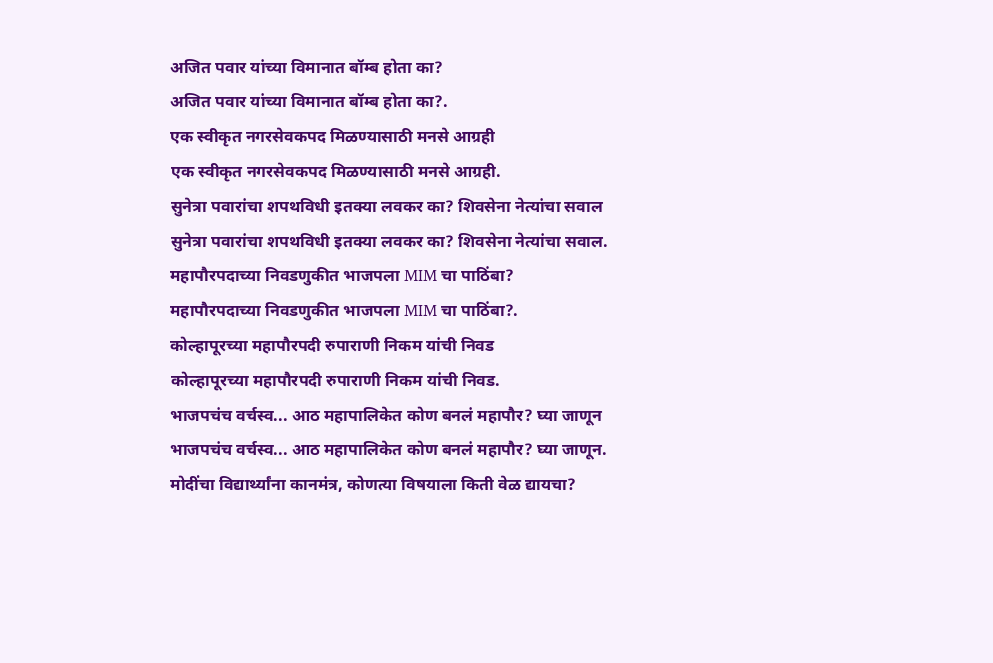अजित पवार यांच्या विमानात बॉम्ब होता का?
अजित पवार यांच्या विमानात बॉम्ब होता का?.
एक स्वीकृत नगरसेवकपद मिळण्यासाठी मनसे आग्रही
एक स्वीकृत नगरसेवकपद मिळण्यासाठी मनसे आग्रही.
सुनेत्रा पवारांचा शपथविधी इतक्या लवकर का? शिवसेना नेत्यांचा सवाल
सुनेत्रा पवारांचा शपथविधी इतक्या लवकर का? शिवसेना नेत्यांचा सवाल.
महापौरपदाच्या निवडणुकीत भाजपला MIM चा पाठिंबा?
महापौरपदाच्या निवडणुकीत भाजपला MIM चा पाठिंबा?.
कोल्हापूरच्या महापौरपदी रुपाराणी निकम यांची निवड
कोल्हापूरच्या महापौरपदी रुपाराणी निकम यांची निवड.
भाजपचंच वर्चस्व... आठ महापालिकेत कोण बनलं महापौर? घ्या जाणून
भाजपचंच वर्चस्व... आठ महापालिकेत कोण बनलं महापौर? घ्या जाणून.
मोदींचा विद्यार्थ्यांना कानमंत्र, कोणत्या विषयाला किती वेळ द्यायचा?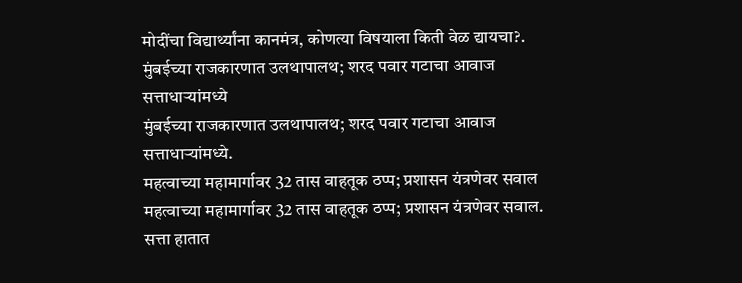मोदींचा विद्यार्थ्यांना कानमंत्र, कोणत्या विषयाला किती वेळ द्यायचा?.
मुंबईच्या राजकारणात उलथापालथ; शरद पवार गटाचा आवाज सत्ताधाऱ्यांमध्ये
मुंबईच्या राजकारणात उलथापालथ; शरद पवार गटाचा आवाज सत्ताधाऱ्यांमध्ये.
महत्वाच्या महामार्गावर 32 तास वाहतूक ठप्प; प्रशासन यंत्रणेवर सवाल
महत्वाच्या महामार्गावर 32 तास वाहतूक ठप्प; प्रशासन यंत्रणेवर सवाल.
सत्ता हातात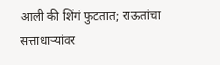आली की शिंगं फुटतात; राऊतांचा सत्ताधाऱ्यांवर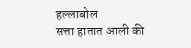हल्लाबोल
सत्ता हातात आली की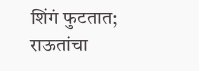शिंगं फुटतात; राऊतांचा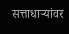सत्ताधाऱ्यांवर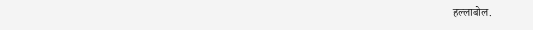हल्लाबोल.